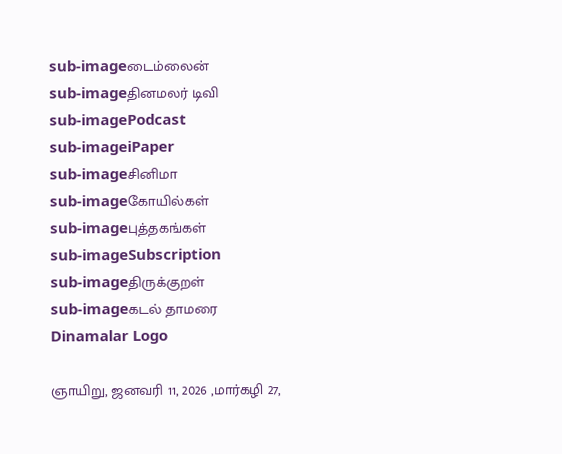sub-imageடைம்லைன்
sub-imageதினமலர் டிவி
sub-imagePodcast
sub-imageiPaper
sub-imageசினிமா
sub-imageகோயில்கள்
sub-imageபுத்தகங்கள்
sub-imageSubscription
sub-imageதிருக்குறள்
sub-imageகடல் தாமரை
Dinamalar Logo

ஞாயிறு, ஜனவரி 11, 2026 ,மார்கழி 27,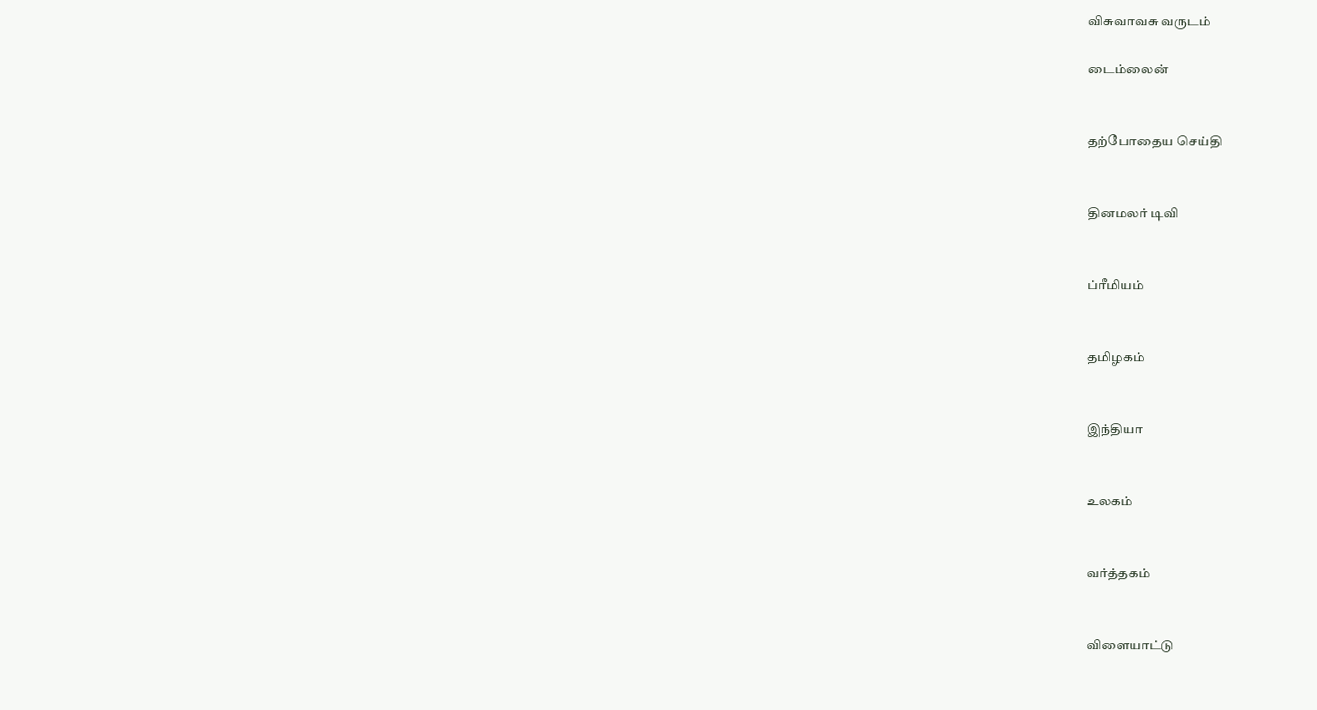விசுவாவசு வருடம்

டைம்லைன்


தற்போதைய செய்தி


தினமலர் டிவி


ப்ரீமியம்


தமிழகம்


இந்தியா


உலகம்


வர்த்தகம்


விளையாட்டு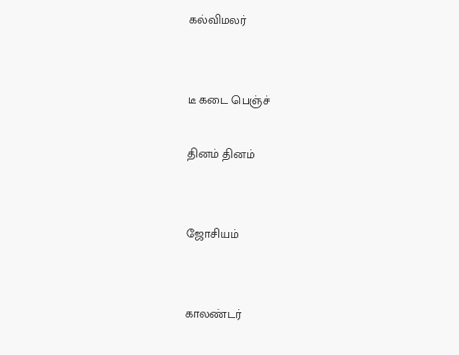கல்விமலர்


டீ கடை பெஞ்ச்

தினம் தினம்


ஜோசியம்


காலண்டர்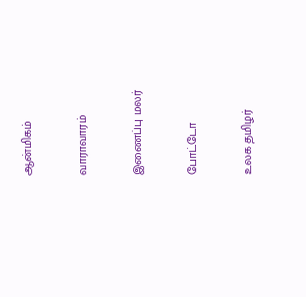ஆன்மிகம்


வாராவாரம்


இணைப்பு மலர்


போட்டோ


உலக தமிழர்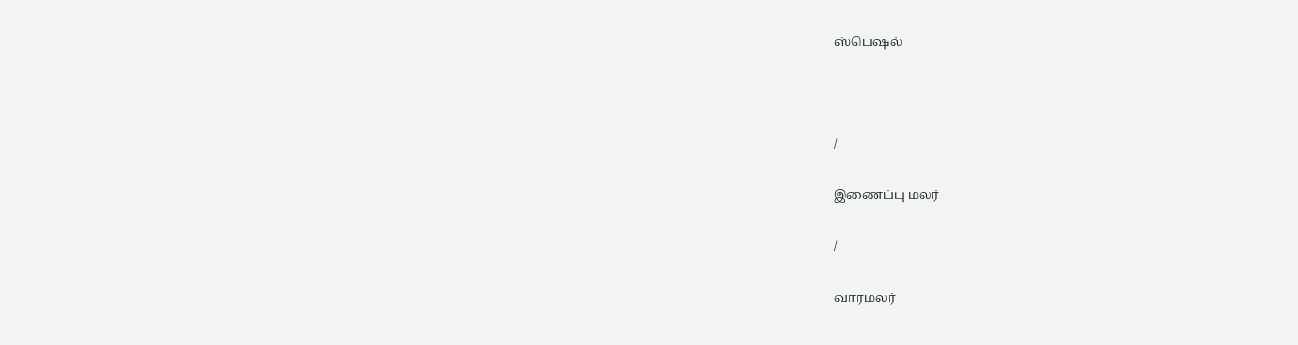ஸ்பெஷல்



/

இணைப்பு மலர்

/

வாரமலர்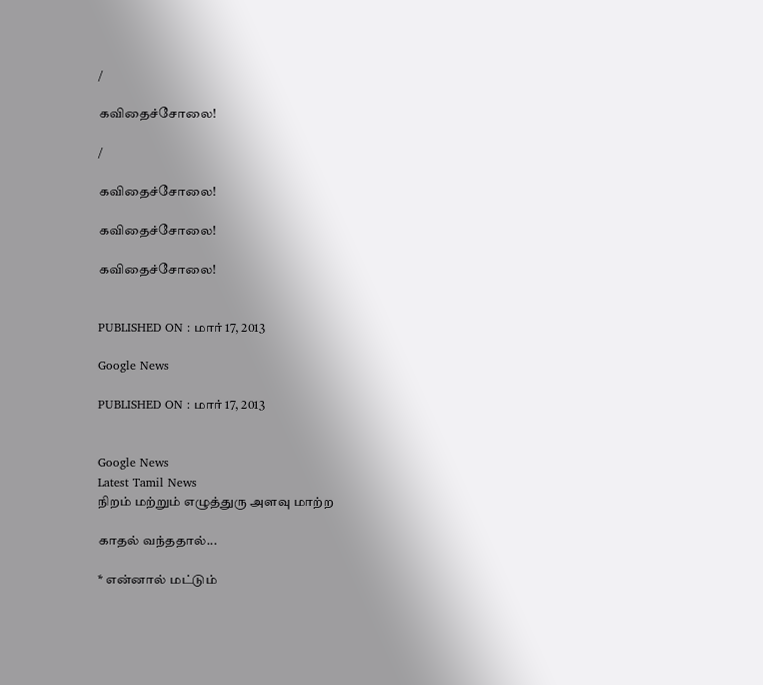/

கவிதைச்சோலை!

/

கவிதைச்சோலை!

கவிதைச்சோலை!

கவிதைச்சோலை!


PUBLISHED ON : மார் 17, 2013

Google News

PUBLISHED ON : மார் 17, 2013


Google News
Latest Tamil News
நிறம் மற்றும் எழுத்துரு அளவு மாற்ற

காதல் வந்ததால்...

* என்னால் மட்டும்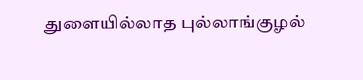துளையில்லாத புல்லாங்குழல்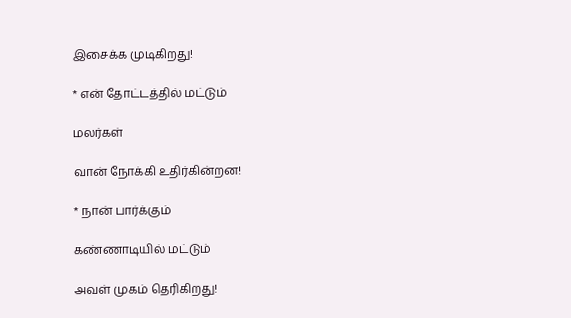இசைக்க முடிகிறது!

* என் தோட்டத்தில் மட்டும்

மலர்கள்

வான் நோக்கி உதிர்கின்றன!

* நான் பார்க்கும்

கண்ணாடியில் மட்டும்

அவள் முகம் தெரிகிறது!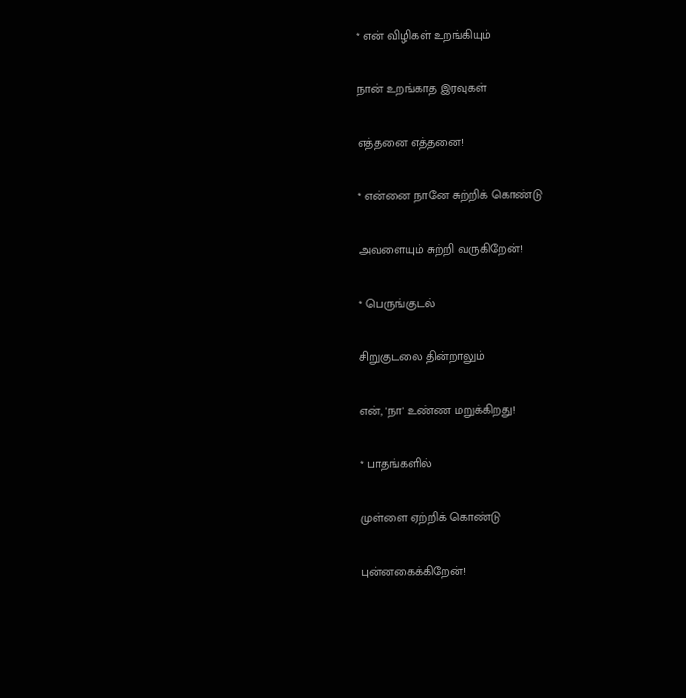* என் விழிகள் உறங்கியும்

நான் உறங்காத இரவுகள்

எத்தனை எத்தனை!

* என்னை நானே சுற்றிக் கொண்டு

அவளையும் சுற்றி வருகிறேன்!

* பெருங்குடல்

சிறுகுடலை தின்றாலும்

என், 'நா' உண்ண மறுக்கிறது!

* பாதங்களில்

முள்ளை ஏற்றிக் கொண்டு

புன்னகைக்கிறேன்!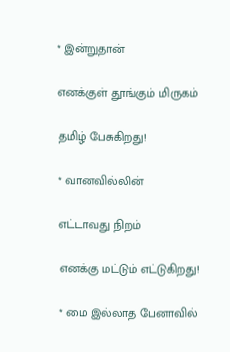* இன்றுதான்

எனக்குள் தூங்கும் மிருகம்

தமிழ் பேசுகிறது!

* வானவில்லின்

எட்டாவது நிறம்

எனக்கு மட்டும் எட்டுகிறது!

* மை இல்லாத பேனாவில்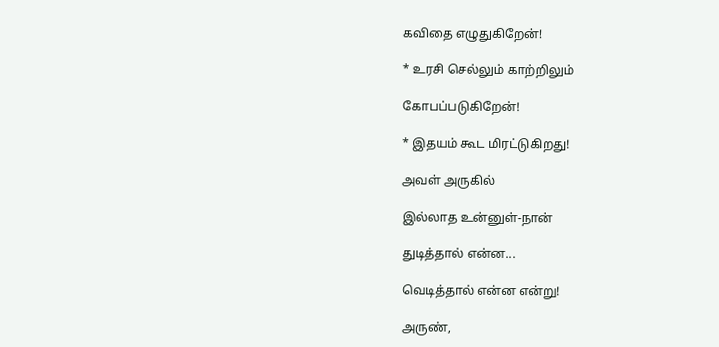கவிதை எழுதுகிறேன்!

* உரசி செல்லும் காற்றிலும்

கோபப்படுகிறேன்!

* இதயம் கூட மிரட்டுகிறது!

அவள் அருகில்

இல்லாத உன்னுள்-நான்

துடித்தால் என்ன...

வெடித்தால் என்ன என்று!

அருண்,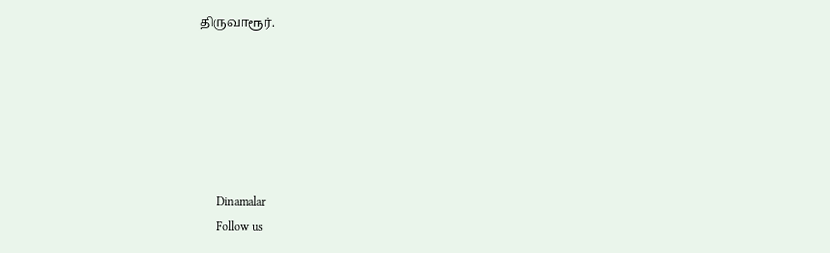திருவாரூர்.






      Dinamalar
      Follow us